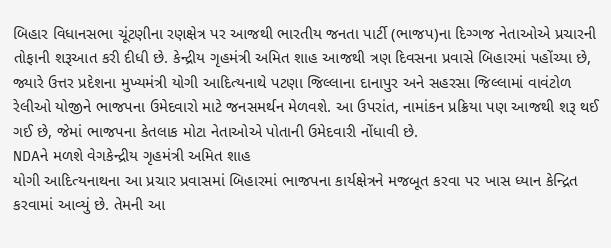બિહાર વિધાનસભા ચૂંટણીના રણક્ષેત્ર પર આજથી ભારતીય જનતા પાર્ટી (ભાજપ)ના દિગ્ગજ નેતાઓએ પ્રચારની તોફાની શરૂઆત કરી દીધી છે. કેન્દ્રીય ગૃહમંત્રી અમિત શાહ આજથી ત્રણ દિવસના પ્રવાસે બિહારમાં પહોંચ્યા છે, જ્યારે ઉત્તર પ્રદેશના મુખ્યમંત્રી યોગી આદિત્યનાથે પટણા જિલ્લાના દાનાપુર અને સહરસા જિલ્લામાં વાવંટોળ રેલીઓ યોજીને ભાજપના ઉમેદવારો માટે જનસમર્થન મેળવશે. આ ઉપરાંત, નામાંકન પ્રક્રિયા પણ આજથી શરૂ થઈ ગઈ છે, જેમાં ભાજપના કેતલાક મોટા નેતાઓએ પોતાની ઉમેદવારી નોંધાવી છે.
NDAને મળશે વેગકેન્દ્રીય ગૃહમંત્રી અમિત શાહ
યોગી આદિત્યનાથના આ પ્રચાર પ્રવાસમાં બિહારમાં ભાજપના કાર્યક્ષેત્રને મજબૂત કરવા પર ખાસ ધ્યાન કેન્દ્રિત કરવામાં આવ્યું છે. તેમની આ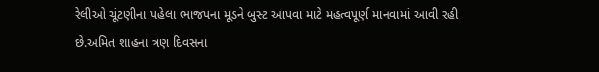રેલીઓ ચૂંટણીના પહેલા ભાજપના મૂડને બુસ્ટ આપવા માટે મહત્વપૂર્ણ માનવામાં આવી રહી છે.અમિત શાહના ત્રણ દિવસના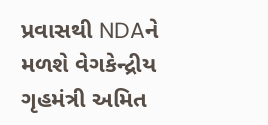પ્રવાસથી NDAને મળશે વેગકેન્દ્રીય ગૃહમંત્રી અમિત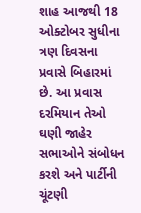શાહ આજથી 18 ઓક્ટોબર સુધીના ત્રણ દિવસના પ્રવાસે બિહારમાં છે. આ પ્રવાસ દરમિયાન તેઓ ઘણી જાહેર સભાઓને સંબોધન કરશે અને પાર્ટીની ચૂંટણી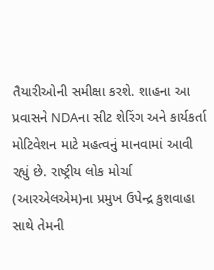તૈયારીઓની સમીક્ષા કરશે. શાહના આ પ્રવાસને NDAના સીટ શેરિંગ અને કાર્યકર્તા મોટિવેશન માટે મહત્વનું માનવામાં આવી રહ્યું છે. રાષ્ટ્રીય લોક મોર્ચા (આરએલએમ)ના પ્રમુખ ઉપેન્દ્ર કુશવાહા સાથે તેમની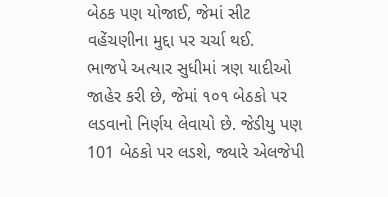બેઠક પણ યોજાઈ, જેમાં સીટ વહેંચણીના મુદ્દા પર ચર્ચા થઈ.
ભાજપે અત્યાર સુધીમાં ત્રણ યાદીઓ જાહેર કરી છે, જેમાં ૧૦૧ બેઠકો પર લડવાનો નિર્ણય લેવાયો છે. જેડીયુ પણ 101 બેઠકો પર લડશે, જ્યારે એલજેપી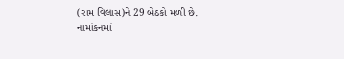(રામ વિલાસ)ને 29 બેઠકો મળી છે.
નામાંકનમાં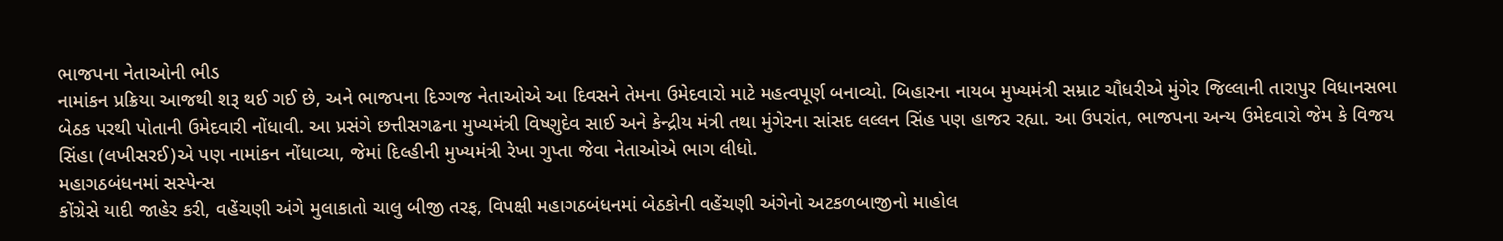ભાજપના નેતાઓની ભીડ
નામાંકન પ્રક્રિયા આજથી શરૂ થઈ ગઈ છે, અને ભાજપના દિગ્ગજ નેતાઓએ આ દિવસને તેમના ઉમેદવારો માટે મહત્વપૂર્ણ બનાવ્યો. બિહારના નાયબ મુખ્યમંત્રી સમ્રાટ ચૌધરીએ મુંગેર જિલ્લાની તારાપુર વિધાનસભા બેઠક પરથી પોતાની ઉમેદવારી નોંધાવી. આ પ્રસંગે છત્તીસગઢના મુખ્યમંત્રી વિષ્ણુદેવ સાઈ અને કેન્દ્રીય મંત્રી તથા મુંગેરના સાંસદ લલ્લન સિંહ પણ હાજર રહ્યા. આ ઉપરાંત, ભાજપના અન્ય ઉમેદવારો જેમ કે વિજય સિંહા (લખીસરઈ)એ પણ નામાંકન નોંધાવ્યા, જેમાં દિલ્હીની મુખ્યમંત્રી રેખા ગુપ્તા જેવા નેતાઓએ ભાગ લીધો.
મહાગઠબંધનમાં સસ્પેન્સ
કોંગ્રેસે યાદી જાહેર કરી, વહેંચણી અંગે મુલાકાતો ચાલુ બીજી તરફ, વિપક્ષી મહાગઠબંધનમાં બેઠકોની વહેંચણી અંગેનો અટકળબાજીનો માહોલ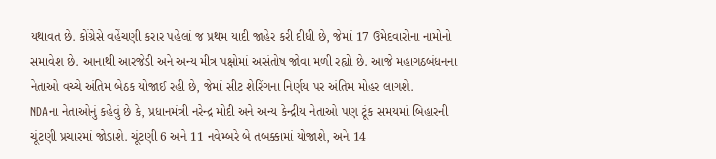યથાવત છે. કોંગ્રેસે વહેંચણી કરાર પહેલાં જ પ્રથમ યાદી જાહેર કરી દીધી છે, જેમાં 17 ઉમેદવારોના નામોનો સમાવેશ છે. આનાથી આરજેડી અને અન્ય મીત્ર પક્ષોમાં અસંતોષ જોવા મળી રહ્યો છે. આજે મહાગઠબંધનના નેતાઓ વચ્ચે અંતિમ બેઠક યોજાઈ રહી છે, જેમાં સીટ શેરિંગના નિર્ણય પર અંતિમ મોહર લાગશે.
NDAના નેતાઓનું કહેવું છે કે, પ્રધાનમંત્રી નરેન્દ્ર મોદી અને અન્ય કેન્દ્રીય નેતાઓ પણ ટૂંક સમયમાં બિહારની ચૂંટણી પ્રચારમાં જોડાશે. ચૂંટણી 6 અને 11 નવેમ્બરે બે તબક્કામાં યોજાશે, અને 14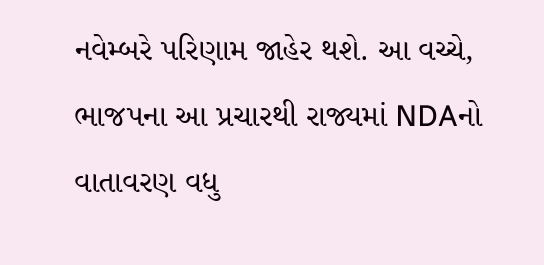નવેમ્બરે પરિણામ જાહેર થશે. આ વચ્ચે, ભાજપના આ પ્રચારથી રાજ્યમાં NDAનો વાતાવરણ વધુ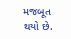મજબૂત થયો છે.